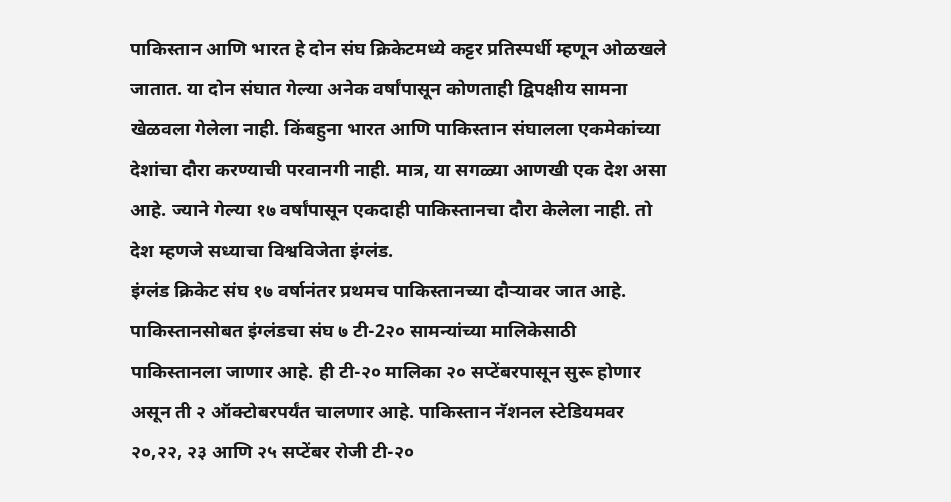पाकिस्तान आणि भारत हे दोन संघ क्रिकेटमध्ये कट्टर प्रतिस्पर्धी म्हणून ओळखले जातात. या दोन संघात गेल्या अनेक वर्षांपासून कोणताही द्विपक्षीय सामना खेळवला गेलेला नाही. किंबहुना भारत आणि पाकिस्तान संघालला एकमेकांच्या देशांचा दौरा करण्याची परवानगी नाही. मात्र, या सगळ्या आणखी एक देश असा आहे. ज्याने गेल्या १७ वर्षांपासून एकदाही पाकिस्तानचा दौरा केलेला नाही. तो देश म्हणजे सध्याचा विश्वविजेता इंग्लंड.
इंग्लंड क्रिकेट संघ १७ वर्षानंतर प्रथमच पाकिस्तानच्या दौऱ्यावर जात आहे. पाकिस्तानसोबत इंग्लंडचा संघ ७ टी-2२० सामन्यांच्या मालिकेसाठी पाकिस्तानला जाणार आहे. ही टी-२० मालिका २० सप्टेंबरपासून सुरू होणार असून ती २ ऑक्टोबरपर्यंत चालणार आहे. पाकिस्तान नॅशनल स्टेडियमवर २०,२२, २३ आणि २५ सप्टेंबर रोजी टी-२०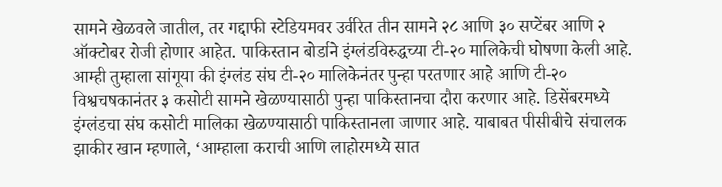सामने खेळवले जातील, तर गद्दाफी स्टेडियमवर उर्वरित तीन सामने २८ आणि ३० सप्टेंबर आणि २ ऑक्टोबर रोजी होणार आहेत. पाकिस्तान बोर्डाने इंग्लंडविरुद्धच्या टी-२० मालिकेची घोषणा केली आहे.
आम्ही तुम्हाला सांगूया की इंग्लंड संघ टी-२० मालिकेनंतर पुन्हा परतणार आहे आणि टी-२० विश्वचषकानंतर ३ कसोटी सामने खेळण्यासाठी पुन्हा पाकिस्तानचा दौरा करणार आहे. डिसेंबरमध्ये इंग्लंडचा संघ कसोटी मालिका खेळण्यासाठी पाकिस्तानला जाणार आहे. याबाबत पीसीबीचे संचालक झाकीर खान म्हणाले, ‘आम्हाला कराची आणि लाहोरमध्ये सात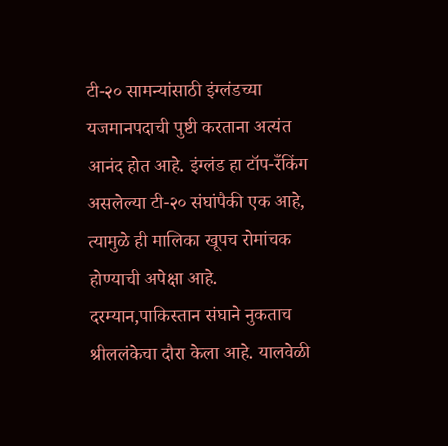टी-२० सामन्यांसाठी इंग्लंडच्या यजमानपदाची पुष्टी करताना अत्यंत आनंद होत आहे. इंग्लंड हा टॉप-रँकिंग असलेल्या टी-२० संघांपैकी एक आहे, त्यामुळे ही मालिका खूपच रोमांचक होण्याची अपेक्षा आहे.
दरम्यान,पाकिस्तान संघाने नुकताच श्रीललंकेचा दौरा केला आहे. यालवेळी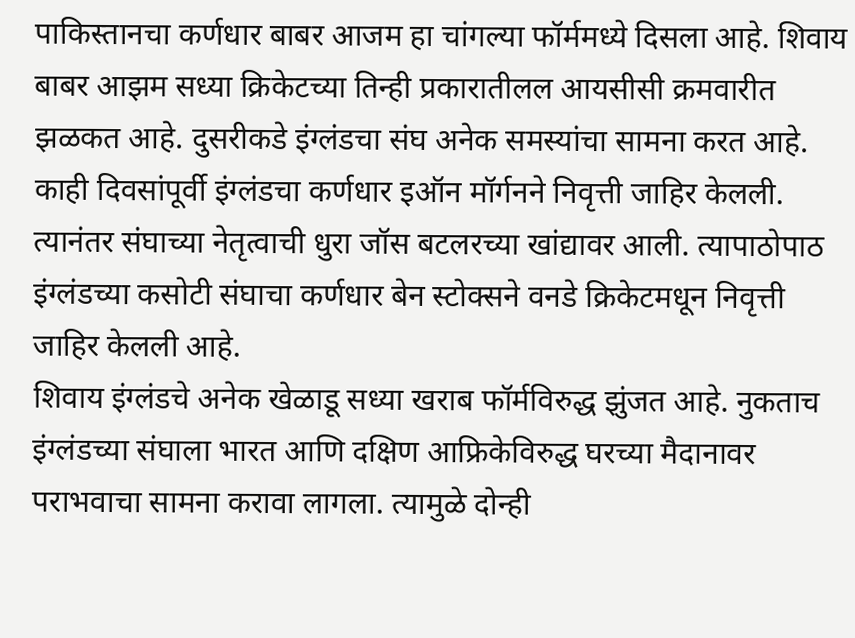पाकिस्तानचा कर्णधार बाबर आजम हा चांगल्या फॉर्ममध्ये दिसला आहे. शिवाय बाबर आझम सध्या क्रिकेटच्या तिन्ही प्रकारातीलल आयसीसी क्रमवारीत झळकत आहे. दुसरीकडे इंग्लंडचा संघ अनेक समस्यांचा सामना करत आहे. काही दिवसांपूर्वी इंग्लंडचा कर्णधार इऑन मॉर्गनने निवृत्ती जाहिर केलली. त्यानंतर संघाच्या नेतृत्वाची धुरा जॉस बटलरच्या खांद्यावर आली. त्यापाठोपाठ इंग्लंडच्या कसोटी संघाचा कर्णधार बेन स्टोक्सने वनडे क्रिकेटमधून निवृत्ती जाहिर केलली आहे.
शिवाय इंग्लंडचे अनेक खेळाडू सध्या खराब फॉर्मविरुद्ध झुंजत आहे. नुकताच इंग्लंडच्या संघाला भारत आणि दक्षिण आफ्रिकेविरुद्ध घरच्या मैदानावर पराभवाचा सामना करावा लागला. त्यामुळे दोन्ही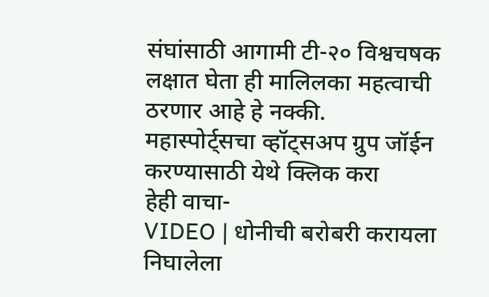संघांसाठी आगामी टी-२० विश्वचषक लक्षात घेता ही मालिलका महत्वाची ठरणार आहे हे नक्की.
महास्पोर्ट्सचा व्हॉट्सअप ग्रुप जॉईन करण्यासाठी येथे क्लिक करा
हेही वाचा-
VIDEO | धोनीची बरोबरी करायला निघालेला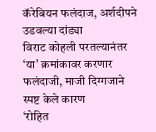कॅरेबियन फलंदाज, अर्शदीपने उडवल्या दांड्या
विराट कोहली परतल्यानंतर ‘या’ क्रमांकावर करणार फलंदाजी, माजी दिग्गजाने स्पष्ट केले कारण
‘रोहित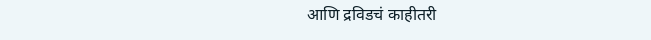आणि द्रविडचं काहीतरी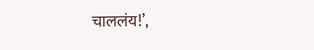चाललंय!’,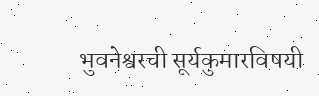भुवनेश्वरची सूर्यकुमारविषयी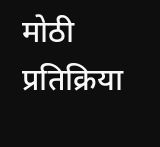मोठी प्रतिक्रिया